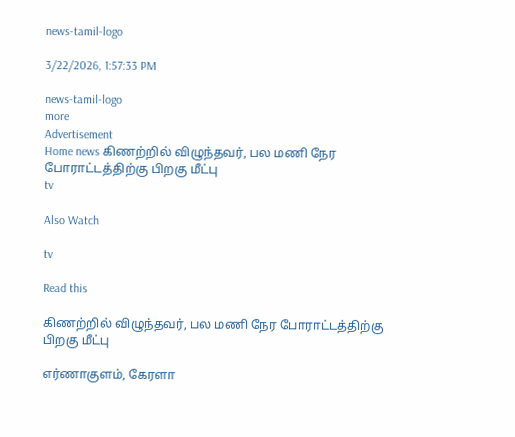news-tamil-logo

3/22/2026, 1:57:33 PM

news-tamil-logo
more
Advertisement
Home news கிணற்றில் விழுந்தவர், பல மணி நேர போராட்டத்திற்கு பிறகு மீட்பு
tv

Also Watch

tv

Read this

கிணற்றில் விழுந்தவர், பல மணி நேர போராட்டத்திற்கு பிறகு மீட்பு

எர்ணாகுளம், கேரளா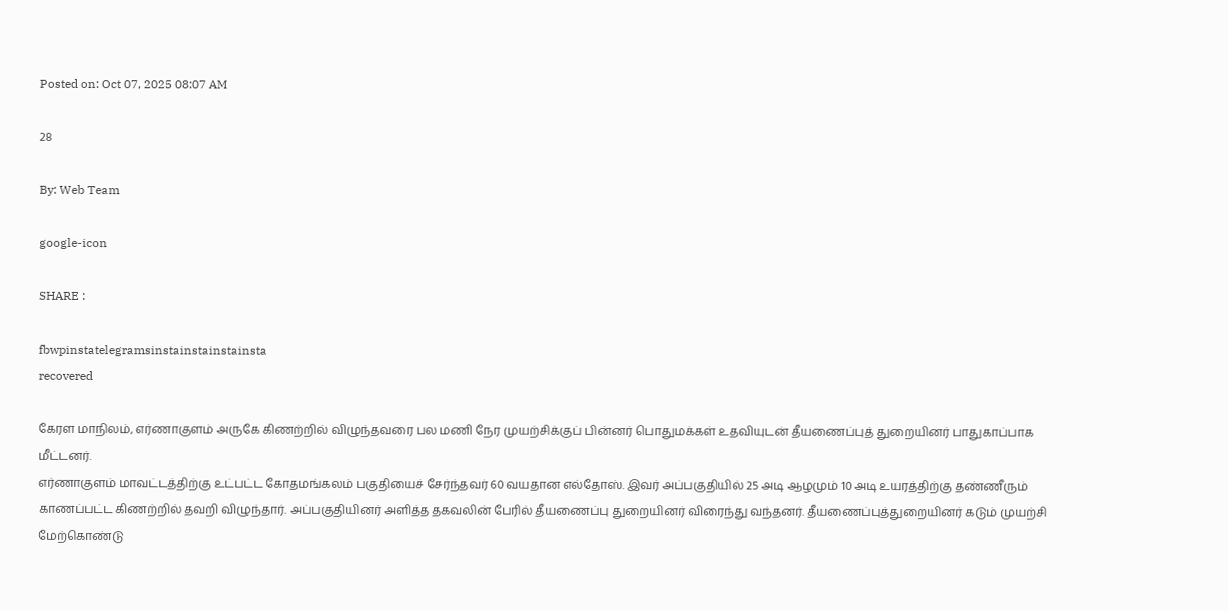Posted on: Oct 07, 2025 08:07 AM

28

By: Web Team

google-icon

SHARE :

fbwpinstatelegramsinstainstainstainsta
recovered

கேரள மாநிலம், எர்ணாகுளம் அருகே கிணற்றில் விழுந்தவரை பல மணி நேர முயற்சிக்குப் பின்னர் பொதுமக்கள் உதவியுடன் தீயணைப்புத் துறையினர் பாதுகாப்பாக மீட்டனர்.
எர்ணாகுளம் மாவட்டத்திற்கு உட்பட்ட கோதமங்கலம் பகுதியைச் சேர்ந்தவர் 60 வயதான எல்தோஸ். இவர் அப்பகுதியில் 25 அடி ஆழமும் 10 அடி உயரத்திற்கு தண்ணீரும் காணப்பட்ட கிணற்றில் தவறி விழுந்தார். அப்பகுதியினர் அளித்த தகவலின் பேரில் தீயணைப்பு துறையினர் விரைந்து வந்தனர். தீயணைப்புத்துறையினர் கடும் முயற்சி மேற்கொண்டு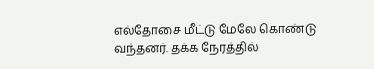எல்தோசை மீட்டு மேலே கொண்டு வந்தனர். தக்க நேரத்தில்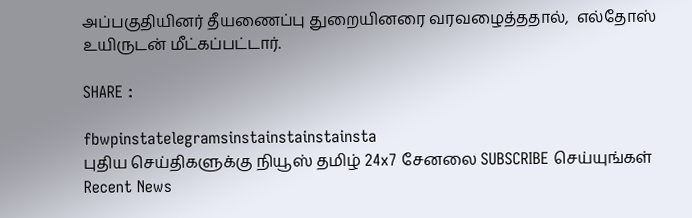அப்பகுதியினர் தீயணைப்பு துறையினரை வரவழைத்ததால்,  எல்தோஸ் உயிருடன் மீட்கப்பட்டார்.

SHARE :

fbwpinstatelegramsinstainstainstainsta
புதிய செய்திகளுக்கு நியூஸ் தமிழ் 24x7 சேனலை SUBSCRIBE செய்யுங்கள்
Recent News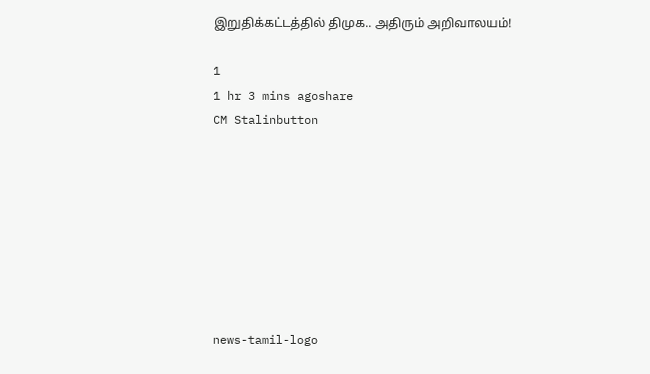இறுதிக்கட்டத்தில் திமுக.. அதிரும் அறிவாலயம்!

1
1 hr 3 mins agoshare
CM Stalinbutton








news-tamil-logo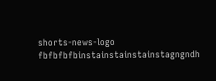shorts-news-logo
fbfbfbfbinstainstainstainstagngndh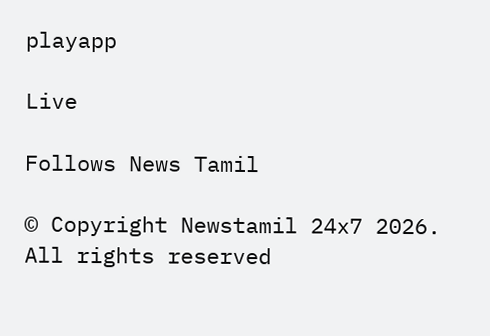playapp

Live

Follows News Tamil

© Copyright Newstamil 24x7 2026. All rights reserved